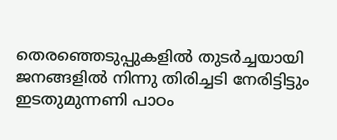തെരഞ്ഞെടുപ്പുകളില്‍ തുടര്‍ച്ചയായി ജനങ്ങളില്‍ നിന്നു തിരിച്ചടി നേരിട്ടിട്ടും ഇടതുമുന്നണി പാഠം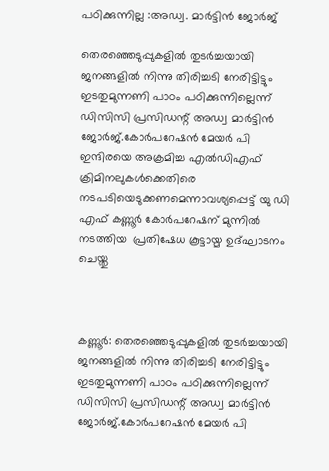പഠിക്കുന്നില്ല :അഡ്വ. മാര്‍ട്ടിന്‍ ജോര്‍ജ്

തെരഞ്ഞെടുപ്പുകളില്‍ തുടര്‍ച്ചയായി ജനങ്ങളില്‍ നിന്നു തിരിച്ചടി നേരിട്ടിട്ടും ഇടതുമുന്നണി പാഠം പഠിക്കുന്നില്ലെന്ന് ഡിസിസി പ്രസിഡന്റ് അഡ്വ മാര്‍ട്ടിന്‍ ജോര്‍ജ്.കോര്‍പറേഷന്‍ മേയര്‍ പി ഇന്ദിരയെ അക്രമിച്ച എല്‍ഡിഎഫ് ക്രിമിനലുകള്‍ക്കെതിരെ നടപടിയെടുക്കണമെന്നാവശ്യപ്പെട്ട് യു ഡി എഫ് കണ്ണൂര്‍ കോര്‍പറേഷന് മുന്നില്‍ നടത്തിയ  പ്രതിഷേധ കൂട്ടായ്മ ഉദ്ഘാടനം ചെയ്തു



കണ്ണൂര്‍: തെരഞ്ഞെടുപ്പുകളില്‍ തുടര്‍ച്ചയായി ജനങ്ങളില്‍ നിന്നു തിരിച്ചടി നേരിട്ടിട്ടും ഇടതുമുന്നണി പാഠം പഠിക്കുന്നില്ലെന്ന് ഡിസിസി പ്രസിഡന്റ് അഡ്വ മാര്‍ട്ടിന്‍ ജോര്‍ജ്.കോര്‍പറേഷന്‍ മേയര്‍ പി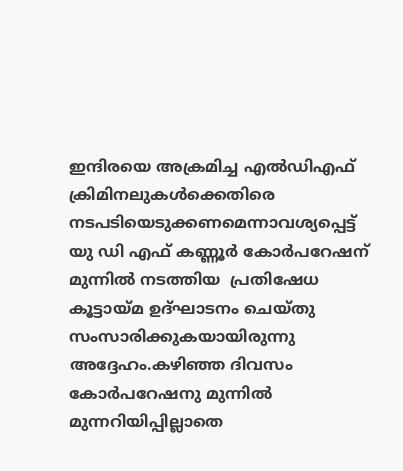ഇന്ദിരയെ അക്രമിച്ച എല്‍ഡിഎഫ് ക്രിമിനലുകള്‍ക്കെതിരെ നടപടിയെടുക്കണമെന്നാവശ്യപ്പെട്ട് യു ഡി എഫ് കണ്ണൂര്‍ കോര്‍പറേഷന് മുന്നില്‍ നടത്തിയ  പ്രതിഷേധ കൂട്ടായ്മ ഉദ്ഘാടനം ചെയ്തു സംസാരിക്കുകയായിരുന്നു അദ്ദേഹം.കഴിഞ്ഞ ദിവസം കോര്‍പറേഷനു മുന്നില്‍ മുന്നറിയിപ്പില്ലാതെ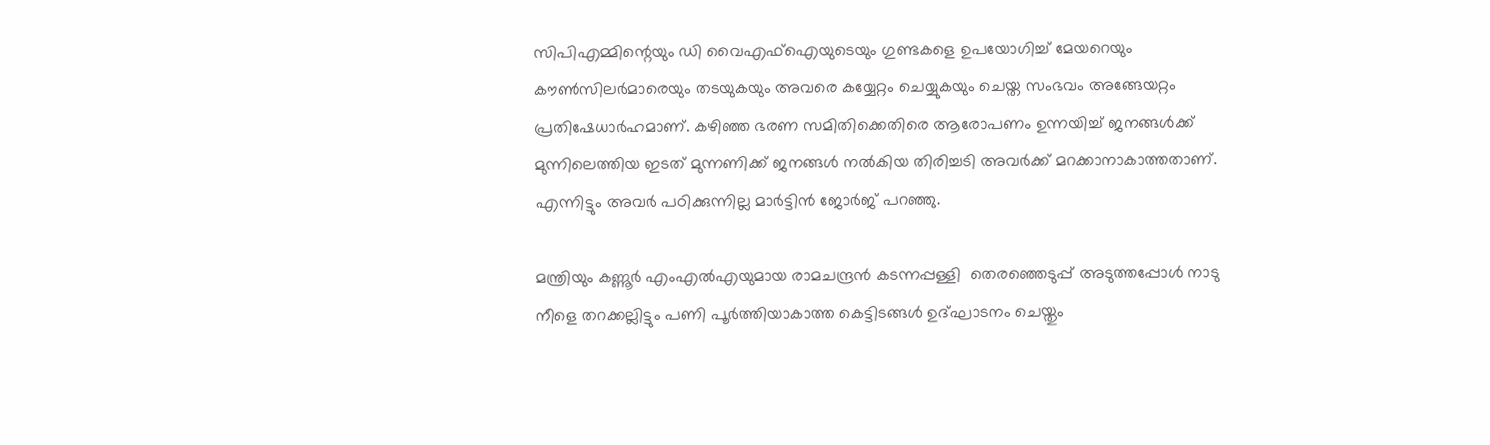സിപിഎമ്മിന്റെയും ഡി വൈഎഫ്ഐയുടെയും ഗുണ്ടകളെ ഉപയോഗിച്ച് മേയറെയും കൗണ്‍സിലര്‍മാരെയും തടയുകയും അവരെ കയ്യേറ്റം ചെയ്യുകയും ചെയ്ത സംഭവം അങ്ങേയറ്റം പ്രതിഷേധാര്‍ഹമാണ്. കഴിഞ്ഞ ഭരണ സമിതിക്കെതിരെ ആരോപണം ഉന്നയിച്ച് ജനങ്ങള്‍ക്ക് മുന്നിലെത്തിയ ഇടത് മുന്നണിക്ക് ജനങ്ങള്‍ നല്‍കിയ തിരിച്ചടി അവര്‍ക്ക് മറക്കാനാകാത്തതാണ്.  എന്നിട്ടും അവര്‍ പഠിക്കുന്നില്ല മാര്‍ട്ടിന്‍ ജോര്‍ജ് പറഞ്ഞു.

മന്ത്രിയും കണ്ണൂര്‍ എംഎല്‍എയുമായ രാമചന്ദ്രന്‍ കടന്നപ്പള്ളി  തെരഞ്ഞെടുപ്പ് അടുത്തപ്പോള്‍ നാടു നീളെ തറക്കല്ലിട്ടും പണി പൂര്‍ത്തിയാകാത്ത കെട്ടിടങ്ങള്‍ ഉദ്ഘാടനം ചെയ്തും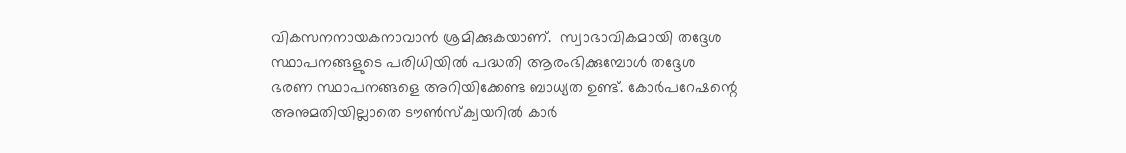വികസനനായകനാവാന്‍ ശ്രമിക്കുകയാണ്.  സ്വാഭാവികമായി തദ്ദേശ സ്ഥാപനങ്ങളുടെ പരിധിയില്‍ പദ്ധതി ആരംഭിക്കുമ്പോള്‍ തദ്ദേശ ഭരണ സ്ഥാപനങ്ങളെ അറിയിക്കേണ്ട ബാധ്യത ഉണ്ട്. കോര്‍പറേഷന്റെ അനുമതിയില്ലാതെ ടൗണ്‍സ്‌ക്വയറില്‍ കാര്‍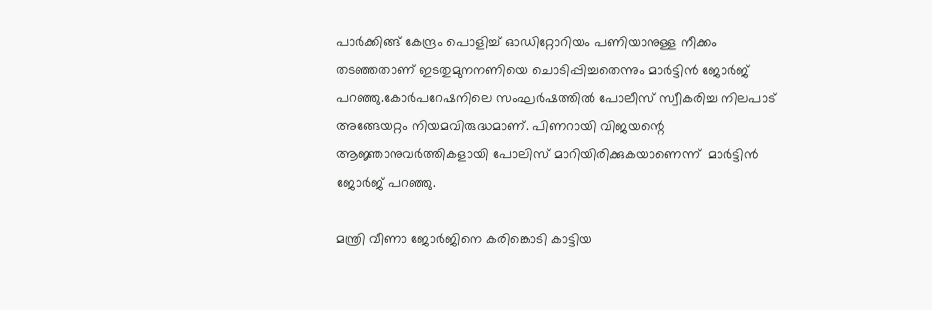പാര്‍ക്കിങ്ങ് കേന്ദ്രം പൊളിച്ച് ഓഡിറ്റോറിയം പണിയാനുള്ള നീക്കം തടഞ്ഞതാണ് ഇടതുമുനനണിയെ ചൊടിപ്പിച്ചതെന്നും മാര്‍ട്ടിന്‍ ജോര്‍ജ് പറഞ്ഞു.കോര്‍പറേഷനിലെ സംഘര്‍ഷത്തില്‍ പോലീസ് സ്വീകരിച്ച നിലപാട് അങ്ങേയറ്റം നിയമവിരുദ്ധമാണ്. പിണറായി വിജയന്റെ ആജ്ഞാനുവര്‍ത്തികളായി പോലിസ് മാറിയിരിക്കുകയാണെന്ന്  മാര്‍ട്ടിന്‍ ജോര്‍ജ് പറഞ്ഞു.

മന്ത്രി വീണാ ജോര്‍ജിനെ കരിങ്കൊടി കാട്ടിയ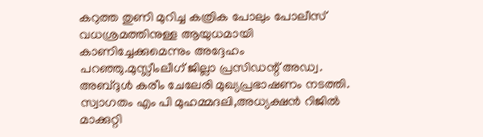കറുത്ത തുണി മുറിച്ച കത്രിക പോലും പോലീസ് വധശ്രമത്തിനുള്ള ആയുധമായി കാണിച്ചേക്കുമെന്നും അദ്ദേഹം പറഞ്ഞു.മുസ്ലീംലീഗ് ജില്ലാ പ്രസിഡന്റ് അഡ്വ. അബ്ദുള്‍ കരീം ചേലേരി മുഖ്യപ്രഭാഷണം നടത്തി.  സ്വാഗതം എം പി മുഹമ്മദലി,അധ്യക്ഷൻ റിജിൽ മാക്കുറ്റി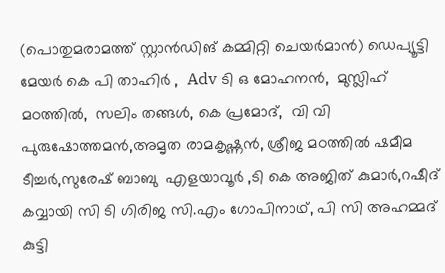(പൊതുമരാമത്ത് സ്റ്റാൻഡിങ് കമ്മിറ്റി ചെയർമാൻ) ഡെപ്യൂട്ടി മേയർ കെ പി താഹിർ ,  Adv ടി ഒ മോഹനൻ,  മുസ്ലിഹ് മഠത്തിൽ,  സലിം തങ്ങൾ, കെ പ്രമോദ്,  വി വി പുരുഷോത്തമൻ,അമൃത രാമകൃഷ്ണൻ, ശ്രീജ മഠത്തിൽ ഷമീമ ടീച്ചർ,സുരേഷ് ബാബു  എളയാവൂർ ,ടി കെ അജിത് കുമാർ,റഷീദ് കവ്വായി സി ടി ഗിരിജ സി.എം ഗോപിനാഥ്, പി സി അഹമ്മദ് കുട്ടി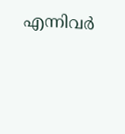എന്നിവർ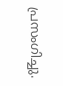പ്രസംഗിച്ചു.